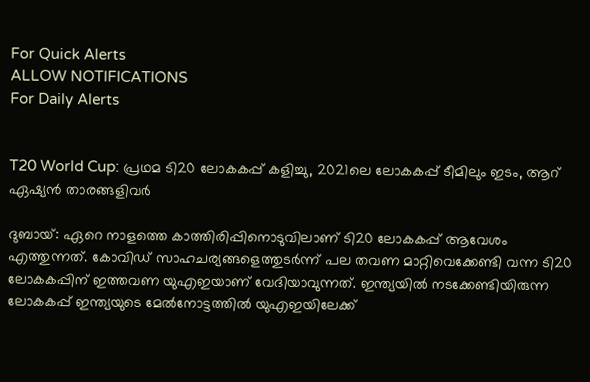For Quick Alerts
ALLOW NOTIFICATIONS
For Daily Alerts


T20 World Cup: പ്രഥമ ടി20 ലോകകപ്പ് കളിച്ചു, 2021ലെ ലോകകപ്പ് ടീമിലും ഇടം, ആറ് ഏഷ്യന്‍ താരങ്ങളിവര്‍

ദുബായ്: ഏറെ നാളത്തെ കാത്തിരിപ്പിനൊടുവിലാണ് ടി20 ലോകകപ്പ് ആവേശം എത്തുന്നത്. കോവിഡ് സാഹചര്യങ്ങളെത്തുടര്‍ന്ന് പല തവണ മാറ്റിവെക്കേണ്ടി വന്ന ടി20 ലോകകപ്പിന് ഇത്തവണ യുഎഇയാണ് വേദിയാവുന്നത്. ഇന്ത്യയില്‍ നടക്കേണ്ടിയിരുന്ന ലോകകപ്പ് ഇന്ത്യയുടെ മേല്‍നോട്ടത്തില്‍ യുഎഇയിലേക്ക്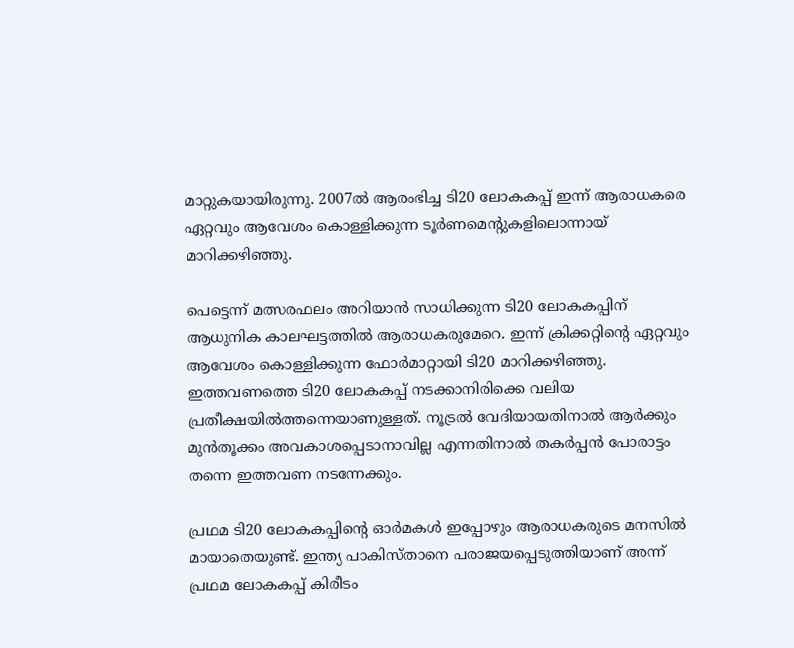മാറ്റുകയായിരുന്നു. 2007ല്‍ ആരംഭിച്ച ടി20 ലോകകപ്പ് ഇന്ന് ആരാധകരെ ഏറ്റവും ആവേശം കൊള്ളിക്കുന്ന ടൂര്‍ണമെന്റുകളിലൊന്നായ് മാറിക്കഴിഞ്ഞു.

പെട്ടെന്ന് മത്സരഫലം അറിയാന്‍ സാധിക്കുന്ന ടി20 ലോകകപ്പിന് ആധുനിക കാലഘട്ടത്തില്‍ ആരാധകരുമേറെ. ഇന്ന് ക്രിക്കറ്റിന്റെ ഏറ്റവും ആവേശം കൊള്ളിക്കുന്ന ഫോര്‍മാറ്റായി ടി20 മാറിക്കഴിഞ്ഞു. ഇത്തവണത്തെ ടി20 ലോകകപ്പ് നടക്കാനിരിക്കെ വലിയ പ്രതീക്ഷയില്‍ത്തന്നെയാണുള്ളത്. നൂട്രല്‍ വേദിയായതിനാല്‍ ആര്‍ക്കും മുന്‍തൂക്കം അവകാശപ്പെടാനാവില്ല എന്നതിനാല്‍ തകര്‍പ്പന്‍ പോരാട്ടം തന്നെ ഇത്തവണ നടന്നേക്കും.

പ്രഥമ ടി20 ലോകകപ്പിന്റെ ഓര്‍മകള്‍ ഇപ്പോഴും ആരാധകരുടെ മനസില്‍ മായാതെയുണ്ട്. ഇന്ത്യ പാകിസ്താനെ പരാജയപ്പെടുത്തിയാണ് അന്ന് പ്രഥമ ലോകകപ്പ് കിരീടം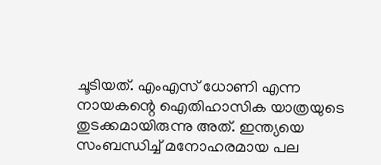ചൂടിയത്. എംഎസ് ധോണി എന്ന നായകന്റെ ഐതിഹാസിക യാത്രയുടെ തുടക്കമായിരുന്നു അത്. ഇന്ത്യയെ സംബന്ധിച്ച് മനോഹരമായ പല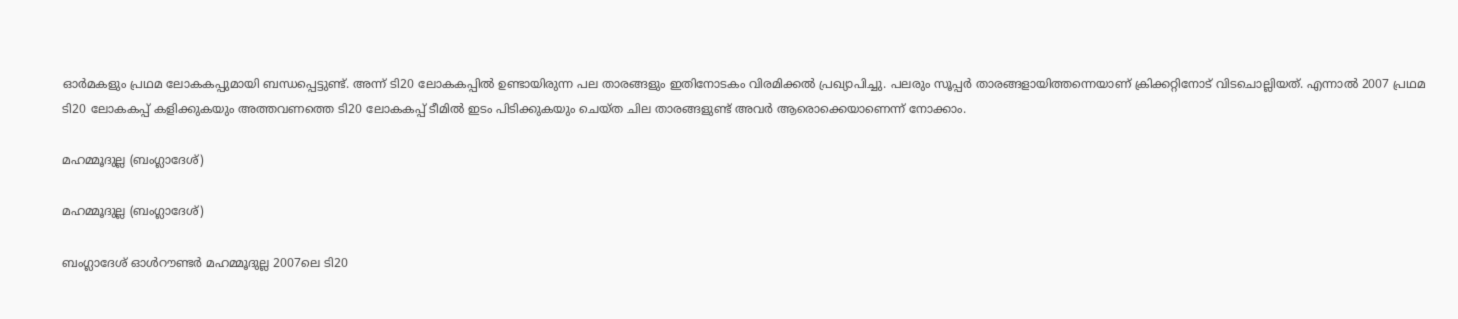ഓര്‍മകളും പ്രഥമ ലോകകപ്പുമായി ബന്ധപ്പെട്ടുണ്ട്. അന്ന് ടി20 ലോകകപ്പില്‍ ഉണ്ടായിരുന്ന പല താരങ്ങളും ഇതിനോടകം വിരമിക്കല്‍ പ്രഖ്യാപിച്ചു. പലരും സൂപ്പര്‍ താരങ്ങളായിത്തന്നെയാണ് ക്രിക്കറ്റിനോട് വിടചൊല്ലിയത്. എന്നാല്‍ 2007 പ്രഥമ ടി20 ലോകകപ്പ് കളിക്കുകയും അത്തവണത്തെ ടി20 ലോകകപ്പ് ടീമില്‍ ഇടം പിടിക്കുകയും ചെയ്ത ചില താരങ്ങളുണ്ട് അവര്‍ ആരൊക്കെയാണെന്ന് നോക്കാം.

മഹമ്മൂദുല്ല (ബംഗ്ലാദേശ്)

മഹമ്മൂദുല്ല (ബംഗ്ലാദേശ്)

ബംഗ്ലാദേശ് ഓള്‍റൗണ്ടര്‍ മഹമ്മൂദുല്ല 2007ലെ ടി20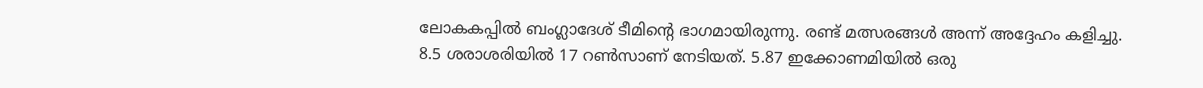ലോകകപ്പില്‍ ബംഗ്ലാദേശ് ടീമിന്റെ ഭാഗമായിരുന്നു. രണ്ട് മത്സരങ്ങള്‍ അന്ന് അദ്ദേഹം കളിച്ചു. 8.5 ശരാശരിയില്‍ 17 റണ്‍സാണ് നേടിയത്. 5.87 ഇക്കോണമിയില്‍ ഒരു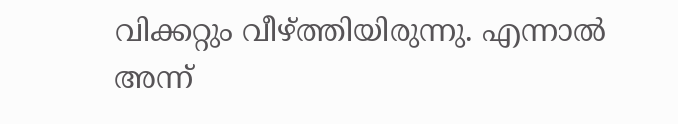വിക്കറ്റും വീഴ്ത്തിയിരുന്നു. എന്നാല്‍ അന്ന്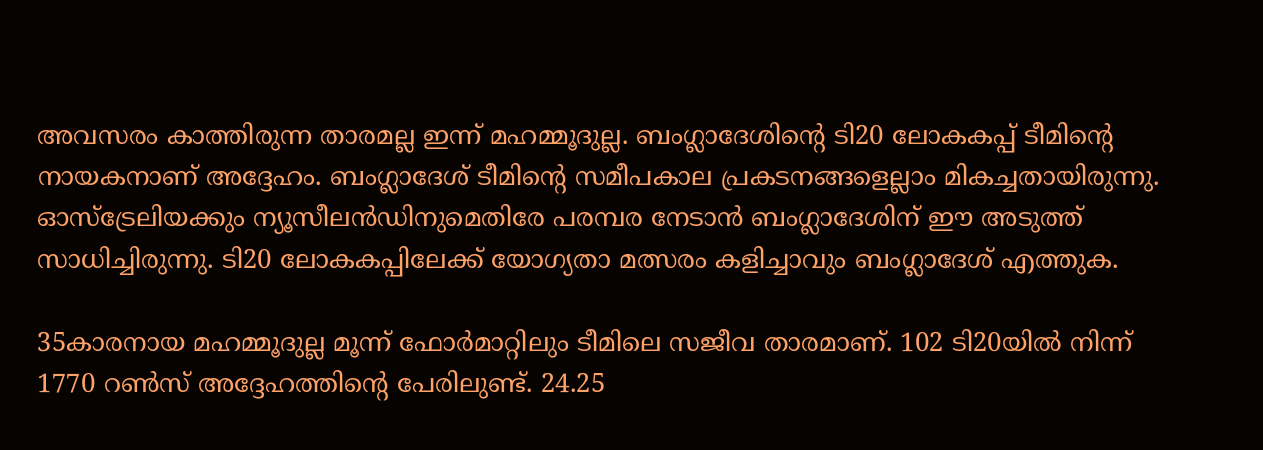അവസരം കാത്തിരുന്ന താരമല്ല ഇന്ന് മഹമ്മൂദുല്ല. ബംഗ്ലാദേശിന്റെ ടി20 ലോകകപ്പ് ടീമിന്റെ നായകനാണ് അദ്ദേഹം. ബംഗ്ലാദേശ് ടീമിന്റെ സമീപകാല പ്രകടനങ്ങളെല്ലാം മികച്ചതായിരുന്നു. ഓസ്‌ട്രേലിയക്കും ന്യൂസീലന്‍ഡിനുമെതിരേ പരമ്പര നേടാന്‍ ബംഗ്ലാദേശിന് ഈ അടുത്ത് സാധിച്ചിരുന്നു. ടി20 ലോകകപ്പിലേക്ക് യോഗ്യതാ മത്സരം കളിച്ചാവും ബംഗ്ലാദേശ് എത്തുക.

35കാരനായ മഹമ്മൂദുല്ല മൂന്ന് ഫോര്‍മാറ്റിലും ടീമിലെ സജീവ താരമാണ്. 102 ടി20യില്‍ നിന്ന് 1770 റണ്‍സ് അദ്ദേഹത്തിന്റെ പേരിലുണ്ട്. 24.25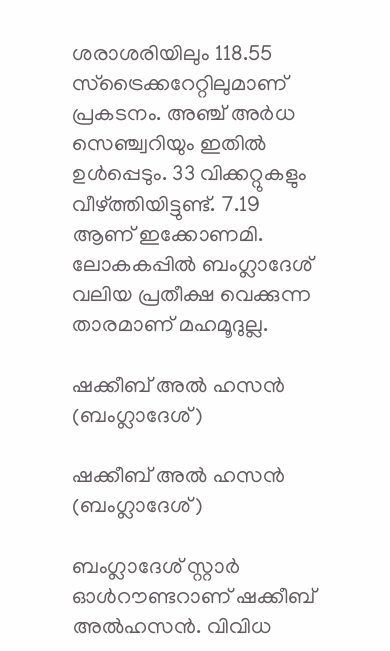ശരാശരിയിലും 118.55 സ്‌ട്രൈക്കറേറ്റിലുമാണ് പ്രകടനം. അഞ്ച് അര്‍ധ സെഞ്ച്വറിയും ഇതില്‍ ഉള്‍പ്പെടും. 33 വിക്കറ്റുകളും വീഴ്ത്തിയിട്ടുണ്ട്. 7.19 ആണ് ഇക്കോണമി. ലോകകപ്പില്‍ ബംഗ്ലാദേശ് വലിയ പ്രതീക്ഷ വെക്കുന്ന താരമാണ് മഹമൂദുല്ല.

ഷക്കീബ് അല്‍ ഹസന്‍ (ബംഗ്ലാദേശ്)

ഷക്കീബ് അല്‍ ഹസന്‍ (ബംഗ്ലാദേശ്)

ബംഗ്ലാദേശ് സ്റ്റാര്‍ ഓള്‍റൗണ്ടറാണ് ഷക്കീബ് അല്‍ഹസന്‍. വിവിധ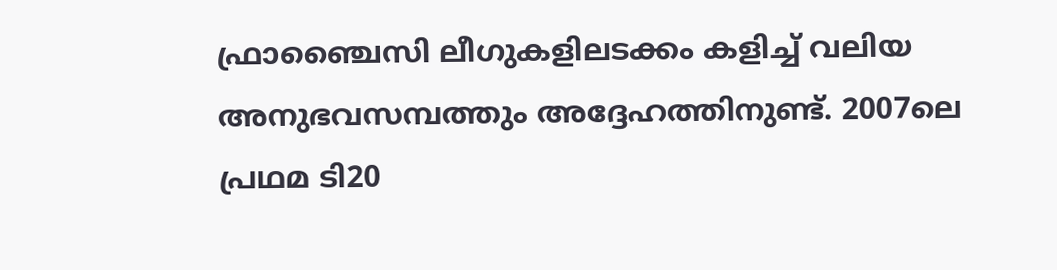ഫ്രാഞ്ചൈസി ലീഗുകളിലടക്കം കളിച്ച് വലിയ അനുഭവസമ്പത്തും അദ്ദേഹത്തിനുണ്ട്. 2007ലെ പ്രഥമ ടി20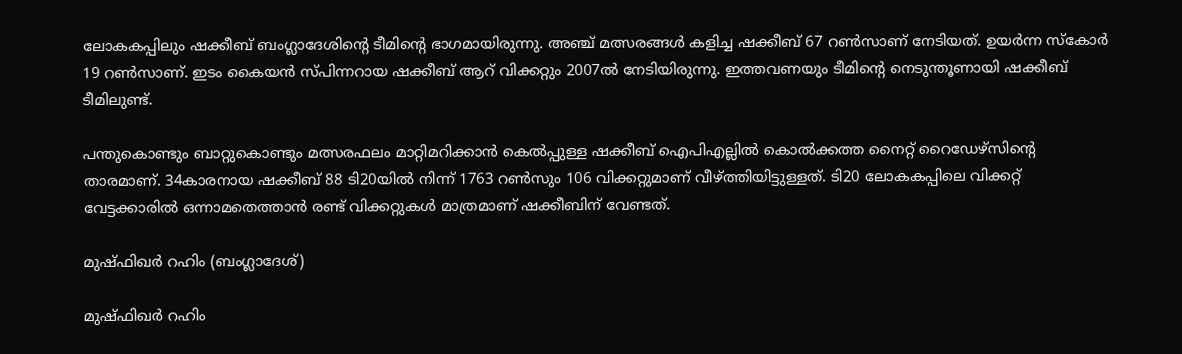ലോകകപ്പിലും ഷക്കീബ് ബംഗ്ലാദേശിന്റെ ടീമിന്റെ ഭാഗമായിരുന്നു. അഞ്ച് മത്സരങ്ങള്‍ കളിച്ച ഷക്കീബ് 67 റണ്‍സാണ് നേടിയത്. ഉയര്‍ന്ന സ്‌കോര്‍ 19 റണ്‍സാണ്. ഇടം കൈയന്‍ സ്പിന്നറായ ഷക്കീബ് ആറ് വിക്കറ്റും 2007ല്‍ നേടിയിരുന്നു. ഇത്തവണയും ടീമിന്റെ നെടുന്തൂണായി ഷക്കീബ് ടീമിലുണ്ട്.

പന്തുകൊണ്ടും ബാറ്റുകൊണ്ടും മത്സരഫലം മാറ്റിമറിക്കാന്‍ കെല്‍പ്പുള്ള ഷക്കീബ് ഐപിഎല്ലില്‍ കൊല്‍ക്കത്ത നൈറ്റ് റൈഡേഴ്‌സിന്റെ താരമാണ്. 34കാരനായ ഷക്കീബ് 88 ടി20യില്‍ നിന്ന് 1763 റണ്‍സും 106 വിക്കറ്റുമാണ് വീഴ്ത്തിയിട്ടുള്ളത്. ടി20 ലോകകപ്പിലെ വിക്കറ്റ് വേട്ടക്കാരില്‍ ഒന്നാമതെത്താന്‍ രണ്ട് വിക്കറ്റുകള്‍ മാത്രമാണ് ഷക്കീബിന് വേണ്ടത്.

മുഷ്ഫിഖര്‍ റഹിം (ബംഗ്ലാദേശ്)

മുഷ്ഫിഖര്‍ റഹിം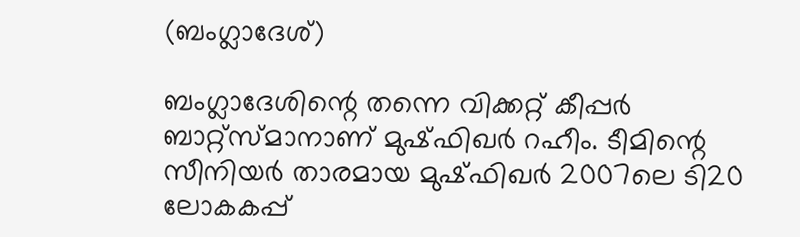(ബംഗ്ലാദേശ്)

ബംഗ്ലാദേശിന്റെ തന്നെ വിക്കറ്റ് കീപ്പര്‍ ബാറ്റ്‌സ്മാനാണ് മുഷ്ഫിഖര്‍ റഹീം. ടീമിന്റെ സീനിയര്‍ താരമായ മുഷ്ഫിഖര്‍ 2007ലെ ടി20 ലോകകപ്പ്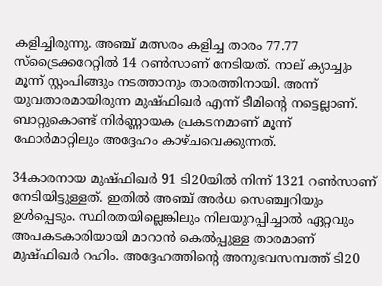കളിച്ചിരുന്നു. അഞ്ച് മത്സരം കളിച്ച താരം 77.77 സ്‌ട്രൈക്കറേറ്റില്‍ 14 റണ്‍സാണ് നേടിയത്. നാല് ക്യാച്ചും മൂന്ന് സ്റ്റംപിങ്ങും നടത്താനും താരത്തിനായി. അന്ന് യുവതാരമായിരുന്ന മുഷ്ഫിഖര്‍ എന്ന് ടീമിന്റെ നട്ടെല്ലാണ്. ബാറ്റുകൊണ്ട് നിര്‍ണ്ണായക പ്രകടനമാണ് മൂന്ന് ഫോര്‍മാറ്റിലും അദ്ദേഹം കാഴ്ചവെക്കുന്നത്.

34കാരനായ മുഷ്ഫിഖര്‍ 91 ടി20യില്‍ നിന്ന് 1321 റണ്‍സാണ് നേടിയിട്ടുള്ളത്. ഇതില്‍ അഞ്ച് അര്‍ധ സെഞ്ച്വറിയും ഉള്‍പ്പെടും. സ്ഥിരതയില്ലെങ്കിലും നിലയുറപ്പിച്ചാല്‍ ഏറ്റവും അപകടകാരിയായി മാറാന്‍ കെല്‍പ്പുള്ള താരമാണ് മുഷ്ഫിഖര്‍ റഹിം. അദ്ദേഹത്തിന്റെ അനുഭവസമ്പത്ത് ടി20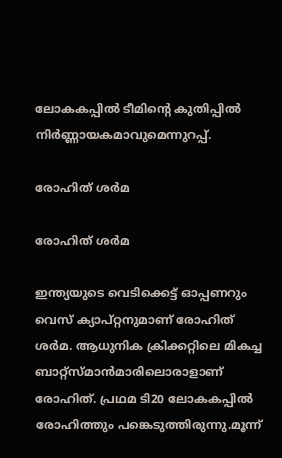ലോകകപ്പില്‍ ടീമിന്റെ കുതിപ്പില്‍ നിര്‍ണ്ണായകമാവുമെന്നുറപ്പ്.

രോഹിത് ശര്‍മ

രോഹിത് ശര്‍മ

ഇന്ത്യയുടെ വെടിക്കെട്ട് ഓപ്പണറും വെസ് ക്യാപ്റ്റനുമാണ് രോഹിത് ശര്‍മ. ആധുനിക ക്രിക്കറ്റിലെ മികച്ച ബാറ്റ്‌സ്മാന്‍മാരിലൊരാളാണ് രോഹിത്. പ്രഥമ ടി20 ലോകകപ്പില്‍ രോഹിത്തും പങ്കെടുത്തിരുന്നു.മൂന്ന്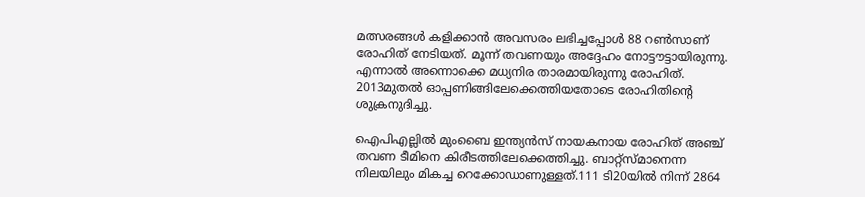മത്സരങ്ങള്‍ കളിക്കാന്‍ അവസരം ലഭിച്ചപ്പോള്‍ 88 റണ്‍സാണ് രോഹിത് നേടിയത്. മൂന്ന് തവണയും അദ്ദേഹം നോട്ടൗട്ടായിരുന്നു. എന്നാല്‍ അന്നൊക്കെ മധ്യനിര താരമായിരുന്നു രോഹിത്. 2013മുതല്‍ ഓപ്പണിങ്ങിലേക്കെത്തിയതോടെ രോഹിതിന്റെ ശുക്രനുദിച്ചു.

ഐപിഎല്ലില്‍ മുംബൈ ഇന്ത്യന്‍സ് നായകനായ രോഹിത് അഞ്ച് തവണ ടീമിനെ കിരീടത്തിലേക്കെത്തിച്ചു. ബാറ്റ്‌സ്മാനെന്ന നിലയിലും മികച്ച റെക്കോഡാണുള്ളത്.111 ടി20യില്‍ നിന്ന് 2864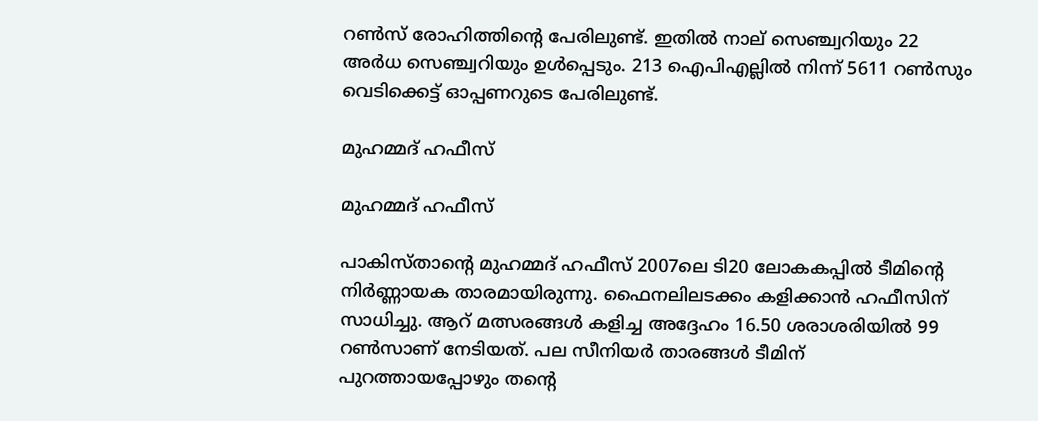റണ്‍സ് രോഹിത്തിന്റെ പേരിലുണ്ട്. ഇതില്‍ നാല് സെഞ്ച്വറിയും 22 അര്‍ധ സെഞ്ച്വറിയും ഉള്‍പ്പെടും. 213 ഐപിഎല്ലില്‍ നിന്ന് 5611 റണ്‍സും വെടിക്കെട്ട് ഓപ്പണറുടെ പേരിലുണ്ട്.

മുഹമ്മദ് ഹഫീസ്

മുഹമ്മദ് ഹഫീസ്

പാകിസ്താന്റെ മുഹമ്മദ് ഹഫീസ് 2007ലെ ടി20 ലോകകപ്പില്‍ ടീമിന്റെ നിര്‍ണ്ണായക താരമായിരുന്നു. ഫൈനലിലടക്കം കളിക്കാന്‍ ഹഫീസിന് സാധിച്ചു. ആറ് മത്സരങ്ങള്‍ കളിച്ച അദ്ദേഹം 16.50 ശരാശരിയില്‍ 99 റണ്‍സാണ് നേടിയത്. പല സീനിയര്‍ താരങ്ങള്‍ ടീമിന് പുറത്തായപ്പോഴും തന്റെ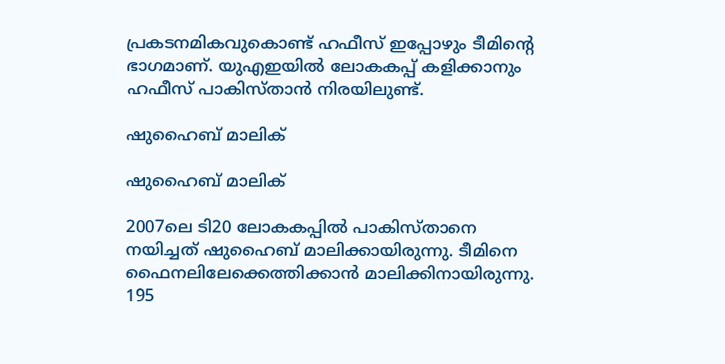പ്രകടനമികവുകൊണ്ട് ഹഫീസ് ഇപ്പോഴും ടീമിന്റെ ഭാഗമാണ്. യുഎഇയില്‍ ലോകകപ്പ് കളിക്കാനും ഹഫീസ് പാകിസ്താന്‍ നിരയിലുണ്ട്.

ഷുഹൈബ് മാലിക്

ഷുഹൈബ് മാലിക്

2007ലെ ടി20 ലോകകപ്പില്‍ പാകിസ്താനെ നയിച്ചത് ഷുഹൈബ് മാലിക്കായിരുന്നു. ടീമിനെ ഫൈനലിലേക്കെത്തിക്കാന്‍ മാലിക്കിനായിരുന്നു. 195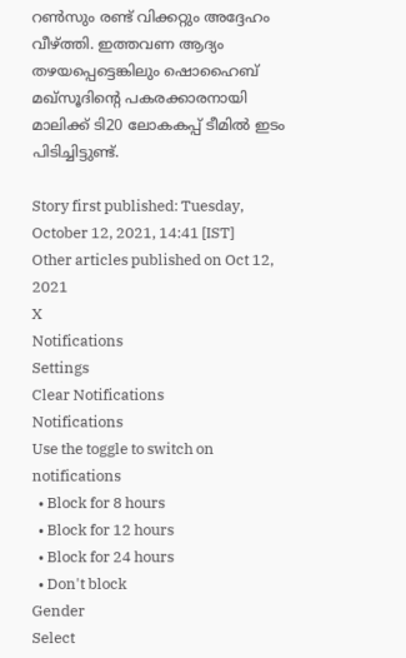റണ്‍സും രണ്ട് വിക്കറ്റും അദ്ദേഹം വീഴ്ത്തി. ഇത്തവണ ആദ്യം തഴയപ്പെട്ടെങ്കിലും ഷൊഹൈബ് മഖ്‌സൂദിന്റെ പകരക്കാരനായി മാലിക്ക് ടി20 ലോകകപ്പ് ടീമില്‍ ഇടം പിടിച്ചിട്ടുണ്ട്.

Story first published: Tuesday, October 12, 2021, 14:41 [IST]
Other articles published on Oct 12, 2021
X
Notifications
Settings
Clear Notifications
Notifications
Use the toggle to switch on notifications
  • Block for 8 hours
  • Block for 12 hours
  • Block for 24 hours
  • Don't block
Gender
Select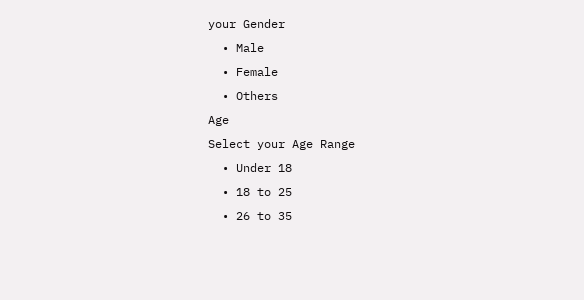your Gender
  • Male
  • Female
  • Others
Age
Select your Age Range
  • Under 18
  • 18 to 25
  • 26 to 35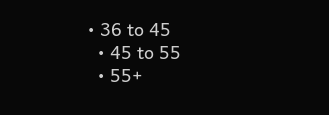• 36 to 45
  • 45 to 55
  • 55+